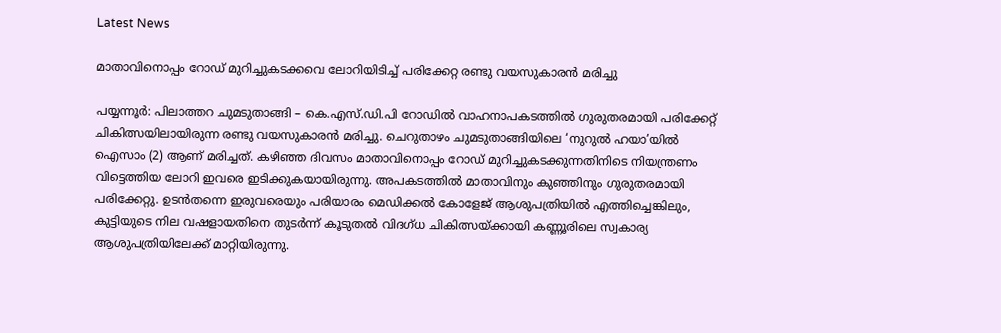Latest News

മാതാവിനൊപ്പം റോഡ് മുറിച്ചുകടക്കവെ ലോറിയിടിച്ച് പരിക്കേറ്റ രണ്ടു വയസുകാരൻ മരിച്ചു

പയ്യന്നൂർ: പിലാത്തറ ചുമടുതാങ്ങി – കെ.എസ്.ഡി.പി റോഡിൽ വാഹനാപകടത്തിൽ ഗുരുതരമായി പരിക്കേറ്റ് ചികിത്സയിലായിരുന്ന രണ്ടു വയസുകാരൻ മരിച്ചു. ചെറുതാഴം ചുമടുതാങ്ങിയിലെ ‘നുറുൽ ഹയാ’യിൽ ഐസാം (2) ആണ് മരിച്ചത്. കഴിഞ്ഞ ദിവസം മാതാവിനൊപ്പം റോഡ് മുറിച്ചുകടക്കുന്നതിനിടെ നിയന്ത്രണം വിട്ടെത്തിയ ലോറി ഇവരെ ഇടിക്കുകയായിരുന്നു. അപകടത്തിൽ മാതാവിനും കുഞ്ഞിനും ഗുരുതരമായി പരിക്കേറ്റു. ഉടൻതന്നെ ഇരുവരെയും പരിയാരം മെഡിക്കൽ കോളേജ് ആശുപത്രിയിൽ എത്തിച്ചെങ്കിലും, കുട്ടിയുടെ നില വഷളായതിനെ തുടർന്ന് കൂടുതൽ വിദഗ്‌ധ ചികിത്സയ്ക്കായി കണ്ണൂരിലെ സ്വകാര്യ ആശുപത്രിയിലേക്ക് മാറ്റിയിരുന്നു.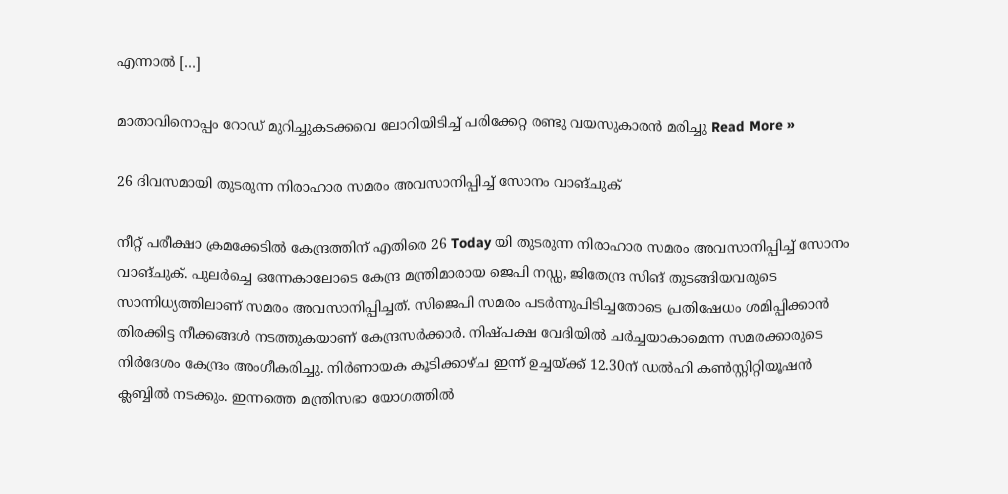എന്നാൽ […]

മാതാവിനൊപ്പം റോഡ് മുറിച്ചുകടക്കവെ ലോറിയിടിച്ച് പരിക്കേറ്റ രണ്ടു വയസുകാരൻ മരിച്ചു Read More »

26 ദിവസമായി തുടരുന്ന നിരാഹാര സമരം അവസാനിപ്പിച്ച് സോനം വാങ്ചുക്

നീറ്റ് പരീക്ഷാ ക്രമക്കേടിൽ കേന്ദ്രത്തിന് എതിരെ 26 Today യി തുടരുന്ന നിരാഹാര സമരം അവസാനിപ്പിച്ച് സോനം വാങ്‌ചുക്. പുലർച്ചെ ഒന്നേകാലോടെ കേന്ദ്ര മന്ത്രിമാരായ ജെപി നഡ്ഡ, ജിതേന്ദ്ര സിങ് തുടങ്ങിയവരുടെ സാന്നിധ്യത്തിലാണ് സമരം അവസാനിപ്പിച്ചത്. സിജെപി സമരം പടർന്നുപിടിച്ചതോടെ പ്രതിഷേധം ശമിപ്പിക്കാൻ തിരക്കിട്ട നീക്കങ്ങൾ നടത്തുകയാണ് കേന്ദ്രസർക്കാർ. നിഷ്പക്ഷ വേദിയിൽ ചർച്ചയാകാമെന്ന സമരക്കാരുടെ നിർദേശം കേന്ദ്രം അംഗീകരിച്ചു. നിർണായക കൂടിക്കാഴ്ച ഇന്ന് ഉച്ചയ്ക്ക് 12.30ന് ഡൽഹി കൺസ്റ്റിറ്റിയൂഷൻ ക്ലബ്ബിൽ നടക്കും. ഇന്നത്തെ മന്ത്രിസഭാ യോഗത്തിൽ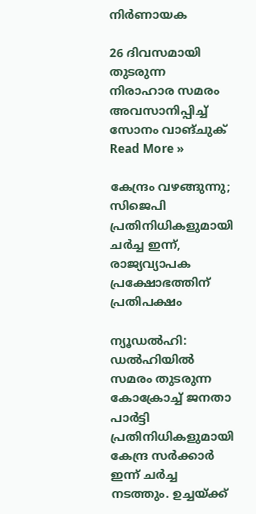നിർണായക

26 ദിവസമായി തുടരുന്ന നിരാഹാര സമരം അവസാനിപ്പിച്ച് സോനം വാങ്ചുക് Read More »

കേന്ദ്രം വഴങ്ങുന്നു; സിജെപി പ്രതിനിധികളുമായി ചർച്ച ഇന്ന്, രാജ്യവ്യാപക പ്രക്ഷോഭത്തിന് പ്രതിപക്ഷം

ന്യൂഡൽഹി: ഡൽഹിയിൽ സമരം തുടരുന്ന കോക്രോച്ച് ജനതാ പാർട്ടി പ്രതിനിധികളുമായി കേന്ദ്ര സർക്കാർ ഇന്ന് ചർച്ച നടത്തും. ഉച്ചയ്ക്ക്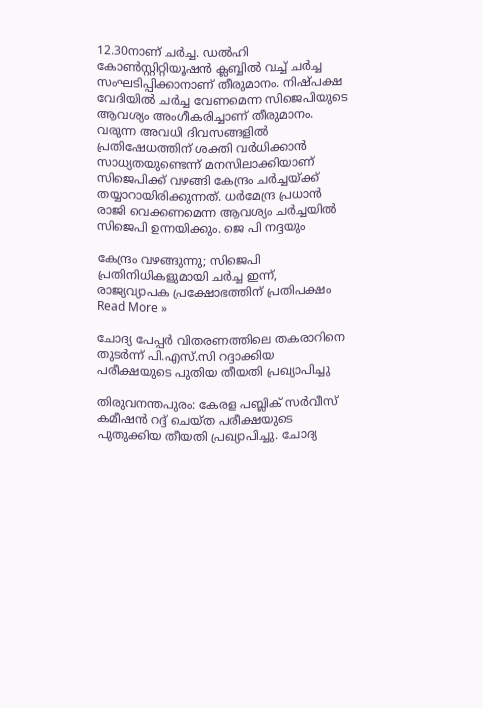12.30നാണ് ചർച്ച. ഡൽഹി കോൺസ്റ്റിറ്റിയൂഷൻ ക്ലബ്ബിൽ വച്ച് ചർച്ച സംഘടിപ്പിക്കാനാണ് തീരുമാനം. നിഷ്പക്ഷ വേദിയിൽ ചർച്ച വേണമെന്ന സിജെപിയുടെ ആവശ്യം അംഗീകരിച്ചാണ് തീരുമാനം. വരുന്ന അവധി ദിവസങ്ങളിൽ പ്രതിഷേധത്തിന് ശക്തി വർധിക്കാൻ സാധ്യതയുണ്ടെന്ന് മനസിലാക്കിയാണ് സിജെപിക്ക് വഴങ്ങി കേന്ദ്രം ചർച്ചയ്ക്ക് തയ്യാറായിരിക്കുന്നത്. ധർമേന്ദ്ര പ്രധാൻ രാജി വെക്കണമെന്ന ആവശ്യം ചർച്ചയിൽ സിജെപി ഉന്നയിക്കും. ജെ പി നദ്ദയും

കേന്ദ്രം വഴങ്ങുന്നു; സിജെപി പ്രതിനിധികളുമായി ചർച്ച ഇന്ന്, രാജ്യവ്യാപക പ്രക്ഷോഭത്തിന് പ്രതിപക്ഷം Read More »

ചോദ്യ പേപ്പർ വിതരണത്തിലെ തകരാറിനെ തുടർന്ന് പി.എസ്.സി റദ്ദാക്കിയ പരീക്ഷയുടെ പുതിയ തീയതി പ്രഖ്യാപിച്ചു

തിരുവനന്തപുരം: കേരള പബ്ലിക് സർവീസ് കമീഷൻ റദ്ദ് ചെയ്‌ത പരീക്ഷയുടെ പുതുക്കിയ തീയതി പ്രഖ്യാപിച്ചു. ചോദ്യ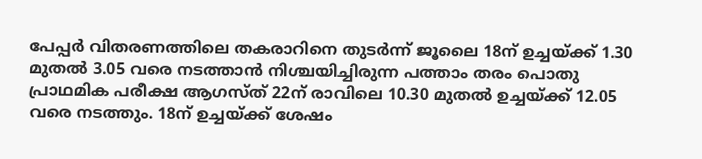പേപ്പർ വിതരണത്തിലെ തകരാറിനെ തുടർന്ന് ജൂലൈ 18ന് ഉച്ചയ്ക്ക് 1.30 മുതൽ 3.05 വരെ നടത്താൻ നിശ്ചയിച്ചിരുന്ന പത്താം തരം പൊതു പ്രാഥമിക പരീക്ഷ ആഗസ്‌ത്‌ 22ന് രാവിലെ 10.30 മുതൽ ഉച്ചയ്ക്ക് 12.05 വരെ നടത്തും. 18ന് ഉച്ചയ്ക്ക് ശേഷം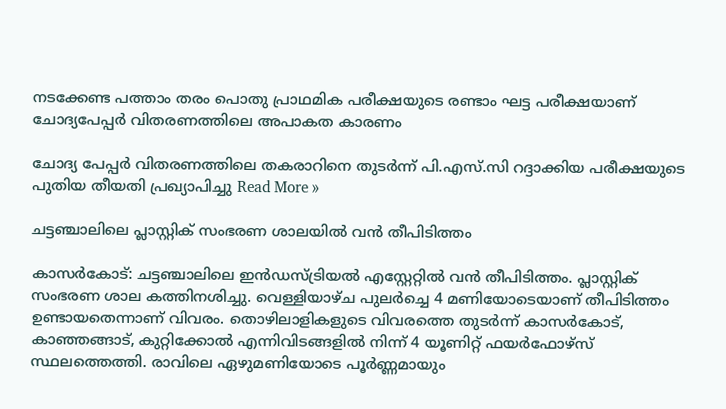നടക്കേണ്ട പത്താം തരം പൊതു പ്രാഥമിക പരീക്ഷയുടെ രണ്ടാം ഘട്ട പരീക്ഷയാണ് ചോദ്യപേപ്പർ വിതരണത്തിലെ അപാകത കാരണം

ചോദ്യ പേപ്പർ വിതരണത്തിലെ തകരാറിനെ തുടർന്ന് പി.എസ്.സി റദ്ദാക്കിയ പരീക്ഷയുടെ പുതിയ തീയതി പ്രഖ്യാപിച്ചു Read More »

ചട്ടഞ്ചാലിലെ പ്ലാസ്റ്റിക് സംഭരണ ശാലയിൽ വൻ തീപിടിത്തം

കാസർകോട്: ചട്ടഞ്ചാലിലെ ഇൻഡസ്ട്രിയൽ എസ്റ്റേറ്റിൽ വൻ തീപിടിത്തം. പ്ലാസ്റ്റിക് സംഭരണ ശാല കത്തിനശിച്ചു. വെള്ളിയാഴ്ച‌ പുലർച്ചെ 4 മണിയോടെയാണ് തീപിടിത്തം ഉണ്ടായതെന്നാണ് വിവരം. തൊഴിലാളികളുടെ വിവരത്തെ തുടർന്ന് കാസർകോട്, കാഞ്ഞങ്ങാട്, കുറ്റിക്കോൽ എന്നിവിടങ്ങളിൽ നിന്ന് 4 യൂണിറ്റ് ഫയർഫോഴ്‌സ് സ്ഥലത്തെത്തി. രാവിലെ ഏഴുമണിയോടെ പൂർണ്ണമായും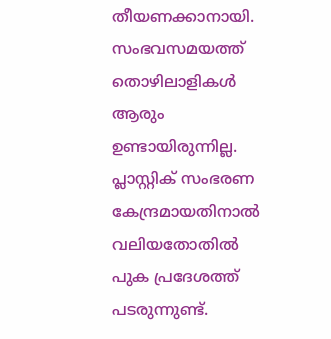തീയണക്കാനായി. സംഭവസമയത്ത് തൊഴിലാളികൾ ആരും ഉണ്ടായിരുന്നില്ല. പ്ലാസ്റ്റിക് സംഭരണ കേന്ദ്രമായതിനാൽ വലിയതോതിൽ പുക പ്രദേശത്ത് പടരുന്നുണ്ട്.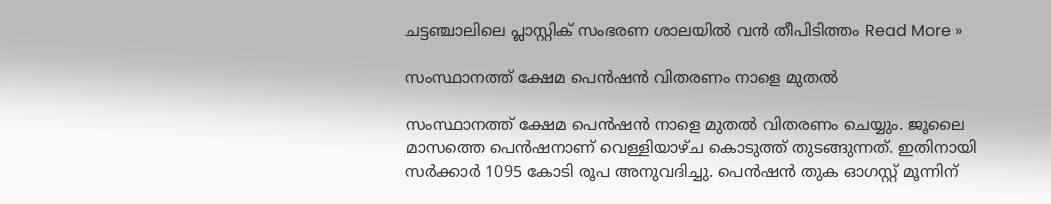ചട്ടഞ്ചാലിലെ പ്ലാസ്റ്റിക് സംഭരണ ശാലയിൽ വൻ തീപിടിത്തം Read More »

സംസ്ഥാനത്ത് ക്ഷേമ പെന്‍ഷന്‍ വിതരണം നാളെ മുതല്‍

സംസ്ഥാനത്ത് ക്ഷേമ പെന്‍ഷന്‍ നാളെ മുതല്‍ വിതരണം ചെയ്യും. ജൂലൈ മാസത്തെ പെന്‍ഷനാണ് വെള്ളിയാഴ്ച കൊടുത്ത് തുടങ്ങുന്നത്. ഇതിനായി സര്‍ക്കാര്‍ 1095 കോടി രൂപ അനുവദിച്ചു. പെന്‍ഷന്‍ തുക ഓഗസ്റ്റ് മൂന്നിന്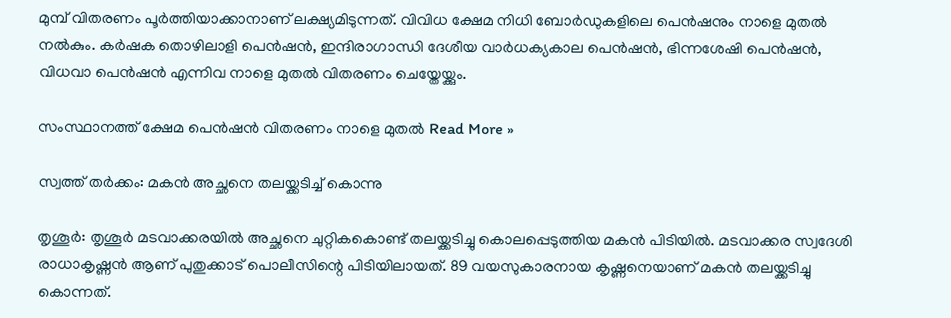മുമ്പ് വിതരണം പൂര്‍ത്തിയാക്കാനാണ് ലക്ഷ്യമിടുന്നത്. വിവിധ ക്ഷേമ നിധി ബോര്‍ഡുകളിലെ പെന്‍ഷനും നാളെ മുതല്‍ നല്‍കും. കര്‍ഷക തൊഴിലാളി പെന്‍ഷന്‍, ഇന്ദിരാഗാന്ധി ദേശീയ വാര്‍ധക്യകാല പെന്‍ഷന്‍, ഭിന്നശേഷി പെന്‍ഷന്‍, വിധവാ പെന്‍ഷന്‍ എന്നിവ നാളെ മുതല്‍ വിതരണം ചെയ്തേയ്ക്കും.

സംസ്ഥാനത്ത് ക്ഷേമ പെന്‍ഷന്‍ വിതരണം നാളെ മുതല്‍ Read More »

സ്വത്ത് തർക്കം: മകൻ അച്ഛനെ തലയ്ക്കടിച്ച് കൊന്നു

തൃശൂർ: തൃശൂർ മടവാക്കരയിൽ അച്ഛനെ ചുറ്റികകൊണ്ട് തലയ്ക്കടിച്ചു കൊലപ്പെടുത്തിയ മകൻ പിടിയിൽ. മടവാക്കര സ്വദേശി രാധാകൃഷ്ണൻ ആണ് പുതുക്കാട് പൊലീസിന്റെ പിടിയിലായത്. 89 വയസുകാരനായ കൃഷ്ണനെയാണ് മകൻ തലയ്ക്കടിച്ചു കൊന്നത്.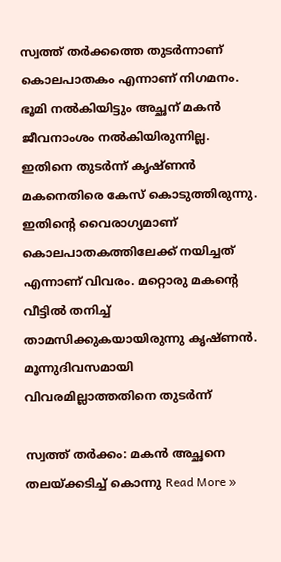സ്വത്ത് തർക്കത്തെ തുടർന്നാണ് കൊലപാതകം എന്നാണ് നിഗമനം. ഭൂമി നൽകിയിട്ടും അച്ഛന് മകൻ ജീവനാംശം നൽകിയിരുന്നില്ല. ഇതിനെ തുടർന്ന് കൃഷ്ണൻ മകനെതിരെ കേസ് കൊടുത്തിരുന്നു. ഇതിന്റെ വൈരാഗ്യമാണ് കൊലപാതകത്തിലേക്ക് നയിച്ചത് എന്നാണ് വിവരം. മറ്റൊരു മകന്റെ വീട്ടിൽ തനിച്ച് താമസിക്കുകയായിരുന്നു കൃഷ്ണൻ. മൂന്നുദിവസമായി വിവരമില്ലാത്തതിനെ തുടർന്ന്

സ്വത്ത് തർക്കം: മകൻ അച്ഛനെ തലയ്ക്കടിച്ച് കൊന്നു Read More »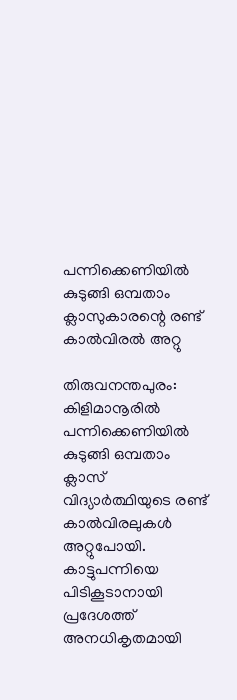പന്നിക്കെണിയിൽ കുടുങ്ങി ഒമ്പതാം ക്ലാസുകാരന്റെ രണ്ട് കാൽവിരൽ അറ്റു

തിരുവനന്തപുരം: കിളിമാനൂരിൽ പന്നിക്കെണിയിൽ കുടുങ്ങി ഒമ്പതാം ക്ലാസ് വിദ്യാർത്ഥിയുടെ രണ്ട് കാൽവിരലുകൾ അറ്റുപോയി. കാട്ടുപന്നിയെ പിടികൂടാനായി പ്രദേശത്ത് അനധികൃതമായി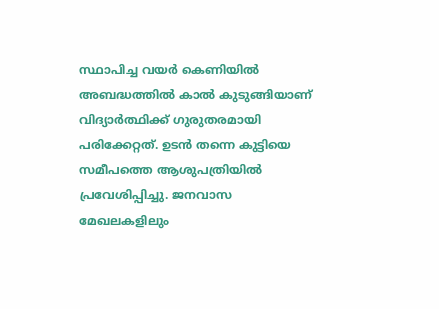സ്ഥാപിച്ച വയർ കെണിയിൽ അബദ്ധത്തിൽ കാൽ കുടുങ്ങിയാണ് വിദ്യാർത്ഥിക്ക് ഗുരുതരമായി പരിക്കേറ്റത്. ഉടൻ തന്നെ കുട്ടിയെ സമീപത്തെ ആശുപത്രിയിൽ പ്രവേശിപ്പിച്ചു. ജനവാസ മേഖലകളിലും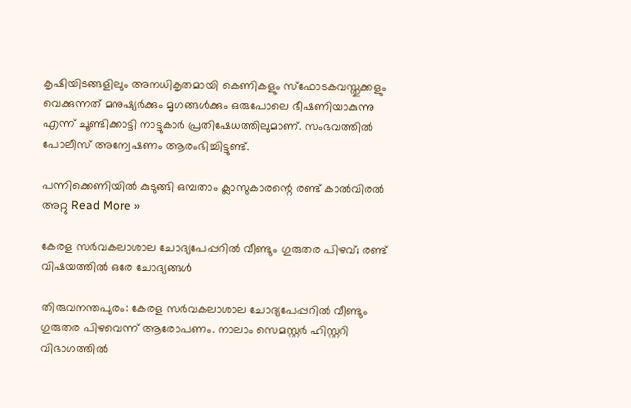കൃഷിയിടങ്ങളിലും അനധികൃതമായി കെണികളും സ്ഫോടകവസ്തുക്കളും വെക്കുന്നത് മനുഷ്യർക്കും മൃഗങ്ങൾക്കും ഒരുപോലെ ഭീഷണിയാകുന്നു എന്ന് ചൂണ്ടിക്കാട്ടി നാട്ടുകാർ പ്രതിഷേധത്തിലുമാണ്. സംഭവത്തിൽ പോലീസ് അന്വേഷണം ആരംഭിച്ചിട്ടുണ്ട്.

പന്നിക്കെണിയിൽ കുടുങ്ങി ഒമ്പതാം ക്ലാസുകാരന്റെ രണ്ട് കാൽവിരൽ അറ്റു Read More »

കേരള സർവകലാശാല ചോദ്യപേപ്പറിൽ വീണ്ടും ഗുരുതര പിഴവ്; രണ്ട് വിഷയത്തിൽ ഒരേ ചോദ്യങ്ങൾ

തിരുവനന്തപുരം: കേരള സർവകലാശാല ചോദ്യപേപ്പറിൽ വീണ്ടും ഗുരുതര പിഴവെന്ന് ആരോപണം. നാലാം സെമസ്റ്റർ ഹിസ്റ്ററി വിഭാഗത്തിൽ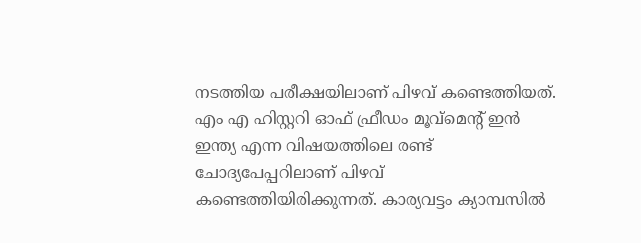നടത്തിയ പരീക്ഷയിലാണ് പിഴവ് കണ്ടെത്തിയത്. എം എ ഹിസ്റ്ററി ഓഫ് ഫ്രീഡം മൂവ്മെന്റ് ഇൻ ഇന്ത്യ എന്ന വിഷയത്തിലെ രണ്ട് ചോദ്യപേപ്പറിലാണ് പിഴവ് കണ്ടെത്തിയിരിക്കുന്നത്. കാര്യവട്ടം ക്യാമ്പസിൽ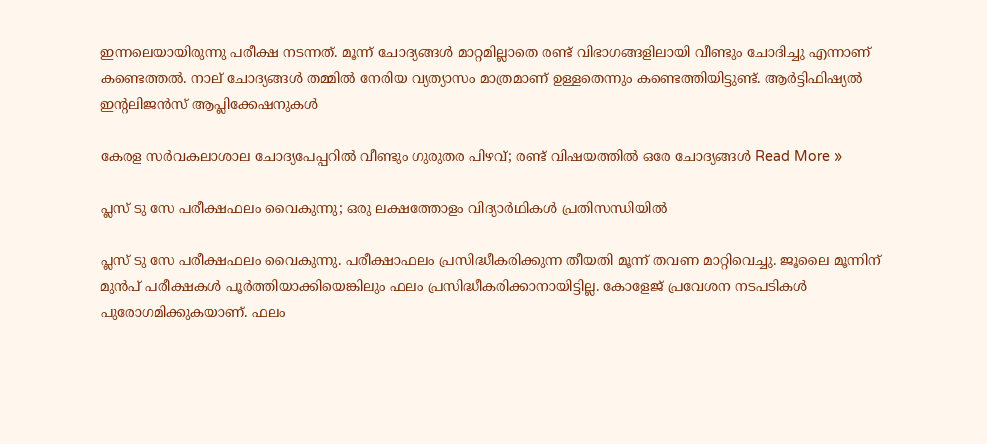ഇന്നലെയായിരുന്നു പരീക്ഷ നടന്നത്. മൂന്ന് ചോദ്യങ്ങൾ മാറ്റമില്ലാതെ രണ്ട് വിഭാഗങ്ങളിലായി വീണ്ടും ചോദിച്ചു എന്നാണ് കണ്ടെത്തൽ. നാല് ചോദ്യങ്ങൾ തമ്മിൽ നേരിയ വ്യത്യാസം മാത്രമാണ് ഉള്ളതെന്നും കണ്ടെത്തിയിട്ടുണ്ട്. ആർട്ടിഫിഷ്യൽ ഇന്റലിജൻസ് ആപ്ലിക്കേഷനുകൾ

കേരള സർവകലാശാല ചോദ്യപേപ്പറിൽ വീണ്ടും ഗുരുതര പിഴവ്; രണ്ട് വിഷയത്തിൽ ഒരേ ചോദ്യങ്ങൾ Read More »

പ്ലസ് ടു സേ പരീക്ഷഫലം വൈകുന്നു; ഒരു ലക്ഷത്തോളം വിദ്യാർഥികൾ പ്രതിസന്ധിയിൽ

പ്ലസ് ടു സേ പരീക്ഷഫലം വൈകുന്നു. പരീക്ഷാഫലം പ്രസിദ്ധീകരിക്കുന്ന തീയതി മൂന്ന് തവണ മാറ്റിവെച്ചു. ജൂലൈ മൂന്നിന് മുൻപ് പരീക്ഷകൾ പൂർത്തിയാക്കിയെങ്കിലും ഫലം പ്രസിദ്ധീകരിക്കാനായിട്ടില്ല. കോളേജ് പ്രവേശന നടപടികൾ പുരോഗമിക്കുകയാണ്. ഫലം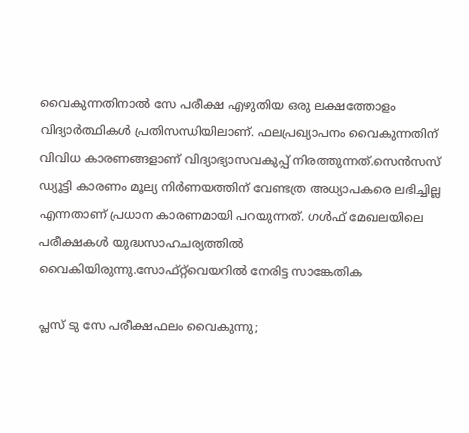വൈകുന്നതിനാൽ സേ പരീക്ഷ എഴുതിയ ഒരു ലക്ഷത്തോളം വിദ്യാർത്ഥികൾ പ്രതിസന്ധിയിലാണ്. ഫലപ്രഖ്യാപനം വൈകുന്നതിന് വിവിധ കാരണങ്ങളാണ് വിദ്യാഭ്യാസവകുപ്പ് നിരത്തുന്നത്.സെൻസസ് ഡ്യൂട്ടി കാരണം മൂല്യ നിർണയത്തിന് വേണ്ടത്ര അധ്യാപകരെ ലഭിച്ചില്ല എന്നതാണ് പ്രധാന കാരണമായി പറയുന്നത്. ഗൾഫ് മേഖലയിലെ പരീക്ഷകൾ യുദ്ധസാഹചര്യത്തിൽ വൈകിയിരുന്നു.സോഫ്റ്റ്‌വെയറിൽ നേരിട്ട സാങ്കേതിക

പ്ലസ് ടു സേ പരീക്ഷഫലം വൈകുന്നു;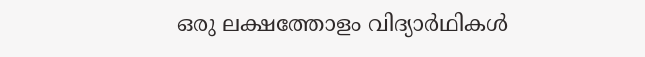ഒരു ലക്ഷത്തോളം വിദ്യാർഥികൾ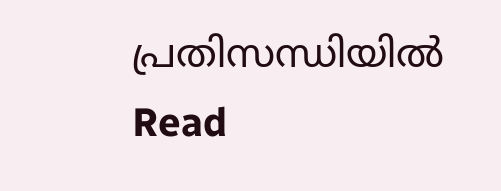പ്രതിസന്ധിയിൽ Read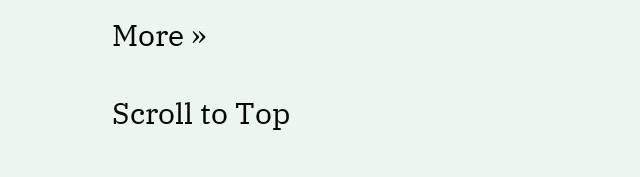More »

Scroll to Top